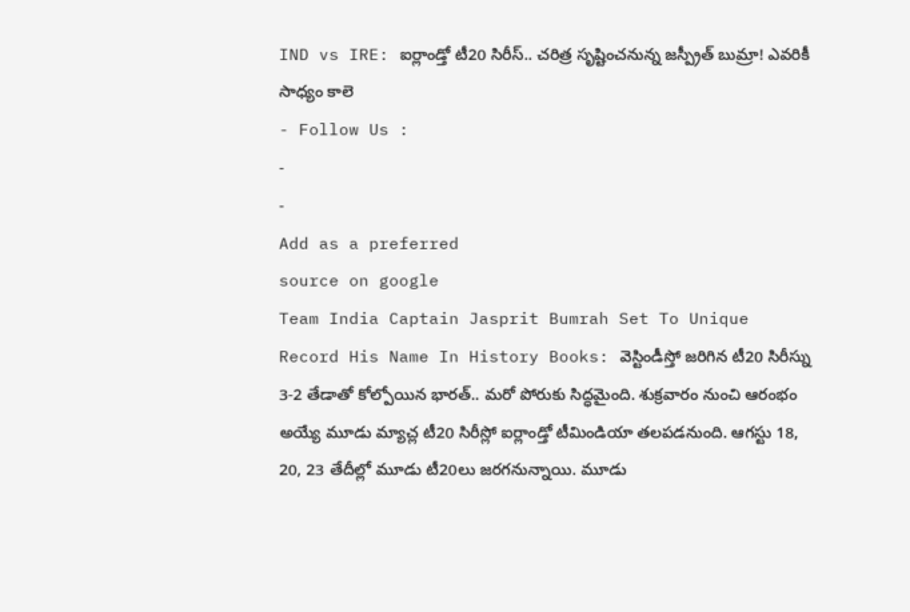IND vs IRE: ఐర్లాండ్తో టీ20 సిరీస్.. చరిత్ర సృష్టించనున్న జస్ప్రీత్ బుమ్రా! ఎవరికీ సాధ్యం కాలె
- Follow Us :
-
-
Add as a preferred
source on google
Team India Captain Jasprit Bumrah Set To Unique Record His Name In History Books: వెస్టిండీస్తో జరిగిన టీ20 సిరీస్ను 3-2 తేడాతో కోల్పోయిన భారత్.. మరో పోరుకు సిద్ధమైంది. శుక్రవారం నుంచి ఆరంభం అయ్యే మూడు మ్యాచ్ల టీ20 సిరీస్లో ఐర్లాండ్తో టీమిండియా తలపడనుంది. ఆగస్టు 18, 20, 23 తేదీల్లో మూడు టీ20లు జరగనున్నాయి. మూడు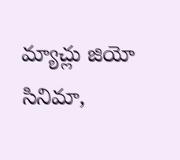మ్యాచ్లు జియో సినిమా,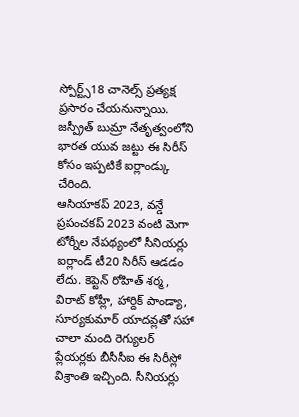స్పోర్ట్స్18 చానెల్స్ ప్రత్యక్ష ప్రసారం చేయనున్నాయి. జస్ప్రీత్ బుమ్రా నేతృత్వంలోని భారత యువ జట్టు ఈ సిరీస్ కోసం ఇప్పటికే ఐర్లాండ్కు చేరింది.
ఆసియాకప్ 2023, వన్డే ప్రపంచకప్ 2023 వంటి మెగా టోర్నీల నేపథ్యంలో సీనియర్లు ఐర్లాండ్ టీ20 సిరీస్ ఆడడం లేదు. కెప్టెన్ రోహిత్ శర్మ, విరాట్ కోహ్లీ, హార్దిక్ పాండ్యా, సూర్యకుమార్ యాదవ్లతో సహా చాలా మంది రెగ్యులర్ ప్లేయర్లకు బీసీసీఐ ఈ సిరీస్లో విశ్రాంతి ఇచ్చింది. సీనియర్లు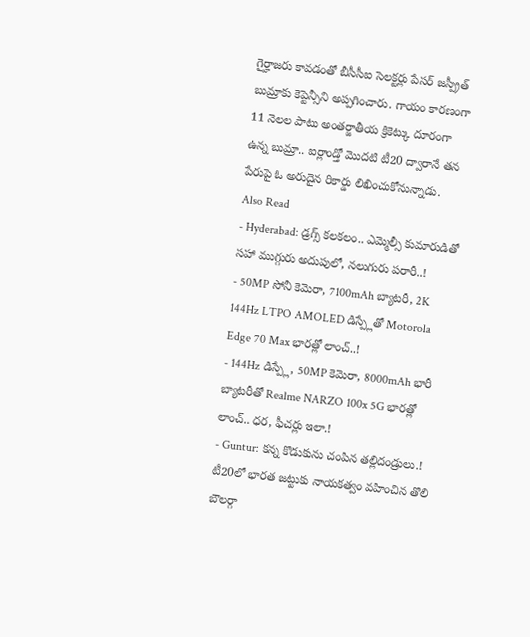గైర్హాజరు కావడంతో బీసీసీఐ సెలక్టర్లు పేసర్ జస్ప్రీత్ బుమ్రాకు కెప్టెన్సీని అప్పగించారు. గాయం కారణంగా 11 నెలల పాటు అంతర్జాతీయ క్రికెట్కు దూరంగా ఉన్న బుమ్రా.. ఐర్లాండ్తో మొదటి టీ20 ద్వారానే తన పేరుపై ఓ అరుదైన రికార్డు లిఖించుకోనున్నాడు.
Also Read
- Hyderabad: డ్రగ్స్ కలకలం.. ఎమ్మెల్సీ కుమారుడితో సహా ముగ్గురు అదుపులో, నలుగురు పరారీ..!
- 50MP సోనీ కెమెరా, 7100mAh బ్యాటరీ, 2K 144Hz LTPO AMOLED డిస్ప్లేతో Motorola Edge 70 Max భారత్లో లాంచ్..!
- 144Hz డిస్ప్లే, 50MP కెమెరా, 8000mAh భారీ బ్యాటరీతో Realme NARZO 100x 5G భారత్లో లాంచ్.. ధర, ఫీచర్లు ఇలా.!
- Guntur: కన్న కొడుకును చంపిన తల్లిదండ్రులు.!
టీ20లో భారత జట్టుకు నాయకత్వం వహించిన తొలి బౌలర్గా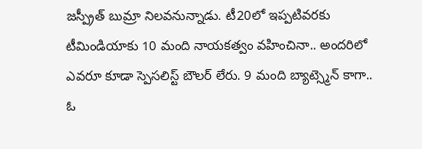జస్ప్రీత్ బుమ్రా నిలవనున్నాడు. టీ20లో ఇప్పటివరకు టీమిండియాకు 10 మంది నాయకత్వం వహించినా.. అందరిలో ఎవరూ కూడా స్పెసలిస్ట్ బౌలర్ లేరు. 9 మంది బ్యాట్స్మెన్ కాగా.. ఓ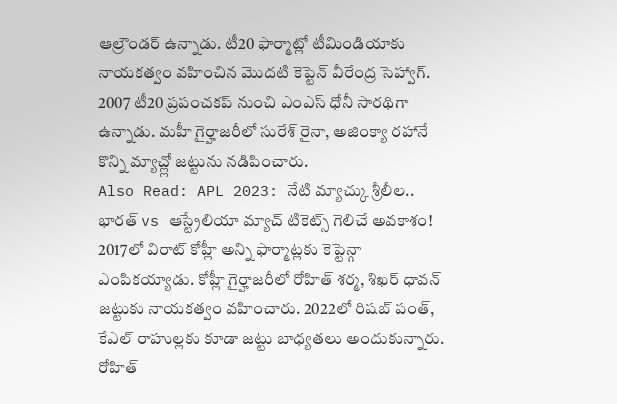ఆల్రౌండర్ ఉన్నాడు. టీ20 ఫార్మాట్లో టీమిండియాకు నాయకత్వం వహించిన మొదటి కెప్టెన్ వీరేంద్ర సెహ్వాగ్. 2007 టీ20 ప్రపంచకప్ నుంచి ఎంఎస్ ధోనీ సారథిగా ఉన్నాడు. మహీ గైర్హాజరీలో సురేశ్ రైనా, అజింక్యా రహానే కొన్ని మ్యాచ్ల్లో జట్టును నడిపించారు.
Also Read: APL 2023: నేటి మ్యాచ్కు శ్రీలీల.. భారత్ vs ఆస్ట్రేలియా మ్యాచ్ టికెట్స్ గెలిచే అవకాశం!
2017లో విరాట్ కోహ్లీ అన్ని ఫార్మాట్లకు కెప్టెన్గా ఎంపికయ్యాడు. కోహ్లీ గైర్హాజరీలో రోహిత్ శర్మ, శిఖర్ ధావన్ జట్టుకు నాయకత్వం వహించారు. 2022లో రిషబ్ పంత్, కేఎల్ రాహుల్లకు కూడా జట్టు బాధ్యతలు అందుకున్నారు. రోహిత్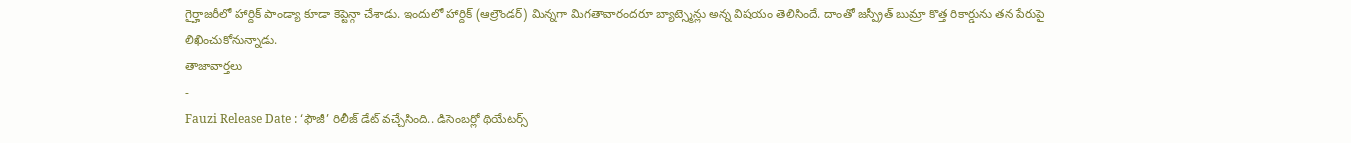గైర్హాజరీలో హార్దిక్ పాండ్యా కూడా కెప్టెన్గా చేశాడు. ఇందులో హార్దిక్ (ఆల్రౌండర్) మిన్నగా మిగతావారందరూ బ్యాట్స్మెన్లు అన్న విషయం తెలిసిందే. దాంతో జస్ప్రీత్ బుమ్రా కొత్త రికార్డును తన పేరుపై లిఖించుకోనున్నాడు.
తాజావార్తలు
-
Fauzi Release Date : ‘ఫౌజీ’ రిలీజ్ డేట్ వచ్చేసింది.. డిసెంబర్లో థియేటర్స్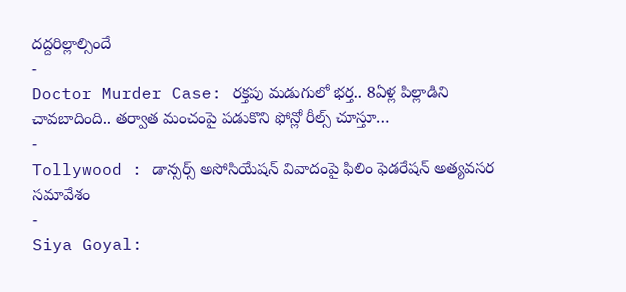దద్దరిల్లాల్సిందే
-
Doctor Murder Case: రక్తపు మడుగులో భర్త.. 8ఏళ్ల పిల్లాడిని చావబాదింది.. తర్వాత మంచంపై పడుకొని ఫోన్లో రీల్స్ చూస్తూ…
-
Tollywood : డాన్సర్స్ అసోసియేషన్ వివాదంపై ఫిలిం ఫెడరేషన్ అత్యవసర సమావేశం
-
Siya Goyal: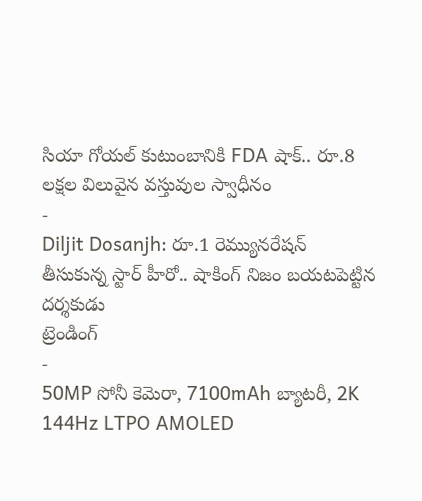సియా గోయల్ కుటుంబానికి FDA షాక్.. రూ.8 లక్షల విలువైన వస్తువుల స్వాధీనం
-
Diljit Dosanjh: రూ.1 రెమ్యునరేషన్ తీసుకున్న స్టార్ హీరో.. షాకింగ్ నిజం బయటపెట్టిన దర్శకుడు
ట్రెండింగ్
-
50MP సోనీ కెమెరా, 7100mAh బ్యాటరీ, 2K 144Hz LTPO AMOLED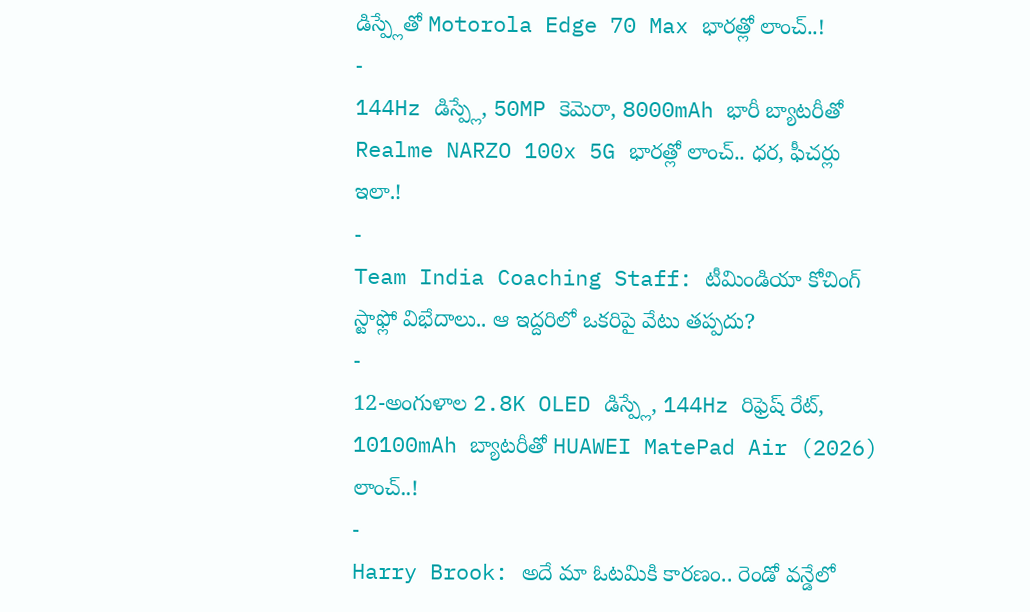డిస్ప్లేతో Motorola Edge 70 Max భారత్లో లాంచ్..!
-
144Hz డిస్ప్లే, 50MP కెమెరా, 8000mAh భారీ బ్యాటరీతో Realme NARZO 100x 5G భారత్లో లాంచ్.. ధర, ఫీచర్లు ఇలా.!
-
Team India Coaching Staff: టీమిండియా కోచింగ్ స్టాఫ్లో విభేదాలు.. ఆ ఇద్దరిలో ఒకరిపై వేటు తప్పదు?
-
12-అంగుళాల 2.8K OLED డిస్ప్లే, 144Hz రిఫ్రెష్ రేట్, 10100mAh బ్యాటరీతో HUAWEI MatePad Air (2026) లాంచ్..!
-
Harry Brook: అదే మా ఓటమికి కారణం.. రెండో వన్డేలో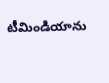టీమిండియాను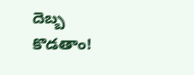దెబ్బ కొడతాం!